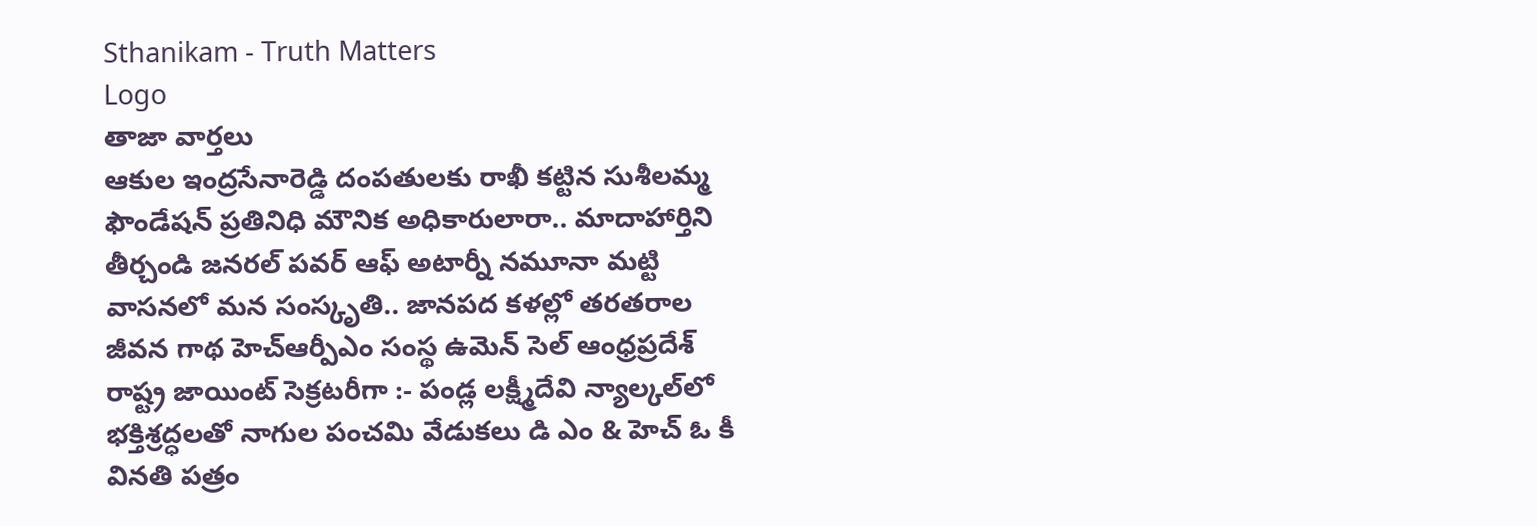Sthanikam - Truth Matters
Logo
తాజా వార్తలు
ఆకుల ఇంద్రసేనారెడ్డి దంపతులకు రాఖీ కట్టిన సుశీలమ్మ ఫౌండేషన్ ప్రతినిధి మౌనిక అధికారులారా.. మాదాహార్తిని తీర్చండి జనరల్ పవర్ ఆఫ్ అటార్నీ నమూనా మట్టి వాసనలో మన సంస్కృతి.. జానపద కళల్లో తరతరాల జీవన గాథ హెచ్ఆర్పీఎం సంస్థ ఉమెన్ సెల్ ఆంధ్రప్రదేశ్ రాష్ట్ర జాయింట్ సెక్రటరీగా :- పండ్ల లక్ష్మీదేవి న్యాల్కల్‌లో భక్తిశ్రద్ధలతో నాగుల పంచమి వేడుకలు డి ఎం & హెచ్ ఓ కీ వినతి పత్రం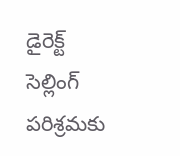డైరెక్ట్ సెల్లింగ్ పరిశ్రమకు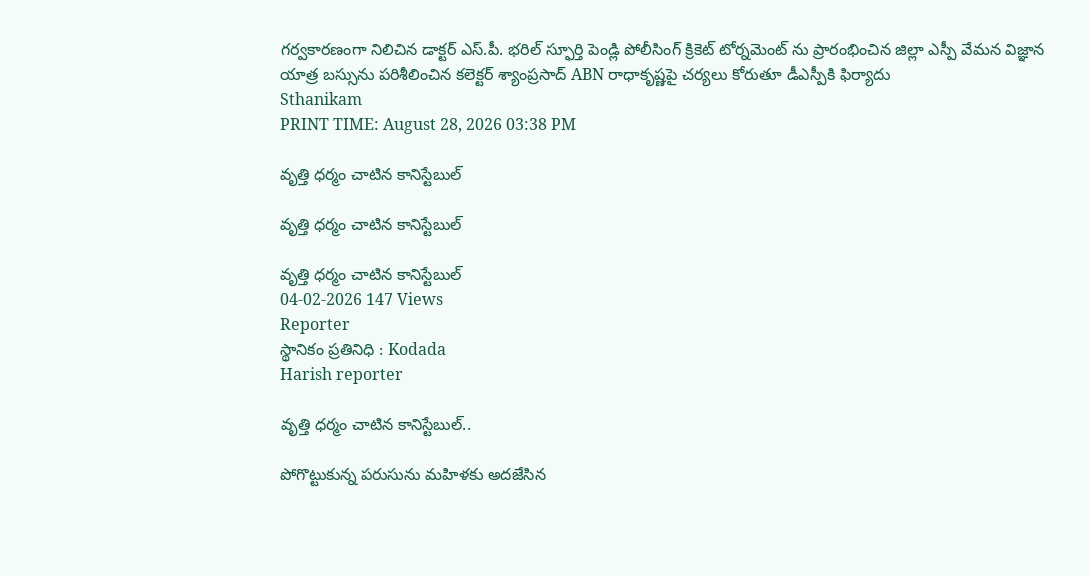గర్వకారణంగా నిలిచిన డాక్టర్ ఎస్.పీ. భరిల్ స్ఫూర్తి పెండ్లి పోలీసింగ్ క్రికెట్ టోర్నమెంట్ ను ప్రారంభించిన జిల్లా ఎస్పీ వేమన విజ్ఞాన యాత్ర బస్సును పరిశీలించిన కలెక్టర్ శ్యాంప్రసాద్ ABN రాధాకృష్ణపై చర్యలు కోరుతూ డీఎస్పీకి ఫిర్యాదు
Sthanikam
PRINT TIME: August 28, 2026 03:38 PM

వృత్తి ధర్మం చాటిన కానిస్టేబుల్

వృత్తి ధర్మం చాటిన కానిస్టేబుల్

వృత్తి ధర్మం చాటిన కానిస్టేబుల్
04-02-2026 147 Views
Reporter
స్థానికం ప్రతినిధి : Kodada
Harish reporter

వృత్తి ధర్మం చాటిన కానిస్టేబుల్..

పోగొట్టుకున్న పరుసును మహిళకు అదజేసిన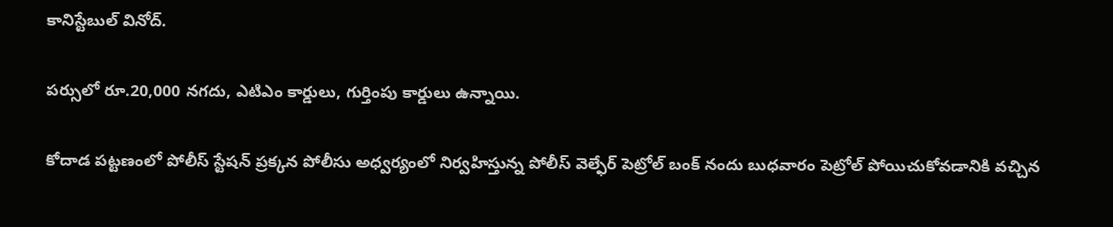కానిస్టేబుల్ వినోద్.

పర్సులో రూ.20,000 నగదు, ఎటిఎం కార్డులు, గుర్తింపు కార్డులు ఉన్నాయి.

కోదాడ పట్టణంలో పోలీస్ స్టేషన్ ప్రక్కన పోలీసు అధ్వర్యంలో నిర్వహిస్తున్న పోలీస్ వెల్ఫేర్ పెట్రోల్ బంక్ నందు బుధవారం పెట్రోల్ పోయిచుకోవడానికి వచ్చిన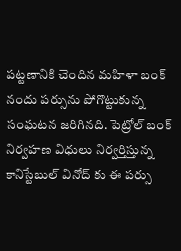పట్టణానికి చెందిన మహిళా బంక్ నందు పర్సును పోగొట్టుకున్న సంఘటన జరిగినది. పెట్రోల్ బంక్ నిర్వహణ విధులు నిర్వర్తిస్తున్న కానిస్టేబుల్ వినోద్ కు ఈ పర్సు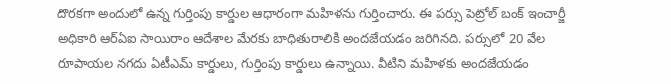దొరకగా అందులో ఉన్న గుర్తింపు కార్డుల ఆధారంగా మహిళను గుర్తించారు. ఈ పర్సు పెట్రోల్ బంక్ ఇంచార్జీ అధికారి ఆర్ఏఐ సాయిరాం ఆదేశాల మేరకు బాధితురాలికి అందజేయడం జరిగినది. పర్సులో 20 వేల రూపాయల నగదు ఏటీఎమ్ కార్డులు, గుర్తింపు కార్డులు ఉన్నాయి. వీటిని మహిళకు అందజేయడం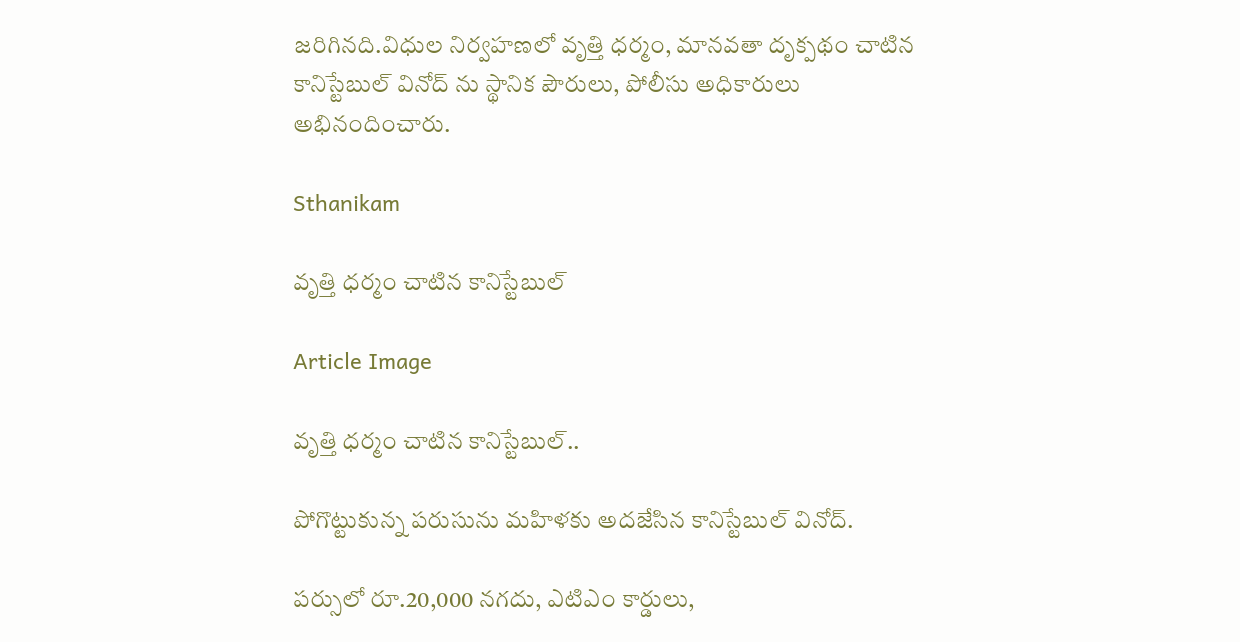జరిగినది.విధుల నిర్వహణలో వృత్తి ధర్మం, మానవతా దృక్పథం చాటిన కానిస్టేబుల్ వినోద్ ను స్థానిక పౌరులు, పోలీసు అధికారులు అభినందించారు.

Sthanikam

వృత్తి ధర్మం చాటిన కానిస్టేబుల్

Article Image

వృత్తి ధర్మం చాటిన కానిస్టేబుల్..

పోగొట్టుకున్న పరుసును మహిళకు అదజేసిన కానిస్టేబుల్ వినోద్.

పర్సులో రూ.20,000 నగదు, ఎటిఎం కార్డులు,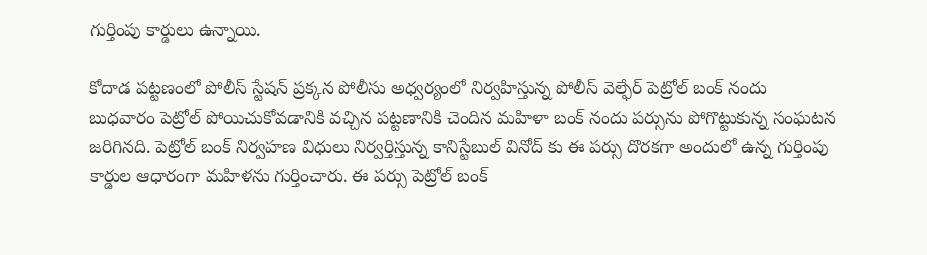గుర్తింపు కార్డులు ఉన్నాయి.

కోదాడ పట్టణంలో పోలీస్ స్టేషన్ ప్రక్కన పోలీసు అధ్వర్యంలో నిర్వహిస్తున్న పోలీస్ వెల్ఫేర్ పెట్రోల్ బంక్ నందు బుధవారం పెట్రోల్ పోయిచుకోవడానికి వచ్చిన పట్టణానికి చెందిన మహిళా బంక్ నందు పర్సును పోగొట్టుకున్న సంఘటన జరిగినది. పెట్రోల్ బంక్ నిర్వహణ విధులు నిర్వర్తిస్తున్న కానిస్టేబుల్ వినోద్ కు ఈ పర్సు దొరకగా అందులో ఉన్న గుర్తింపు కార్డుల ఆధారంగా మహిళను గుర్తించారు. ఈ పర్సు పెట్రోల్ బంక్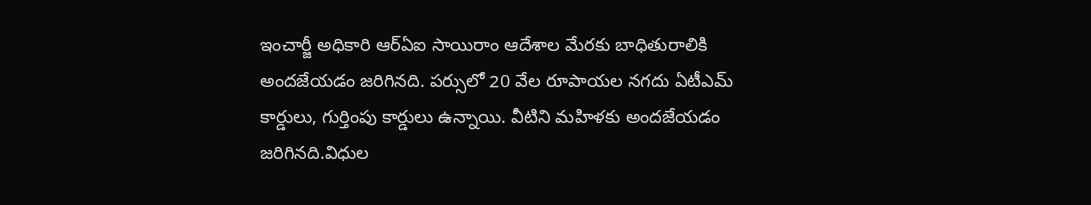ఇంచార్జీ అధికారి ఆర్ఏఐ సాయిరాం ఆదేశాల మేరకు బాధితురాలికి అందజేయడం జరిగినది. పర్సులో 20 వేల రూపాయల నగదు ఏటీఎమ్ కార్డులు, గుర్తింపు కార్డులు ఉన్నాయి. వీటిని మహిళకు అందజేయడం జరిగినది.విధుల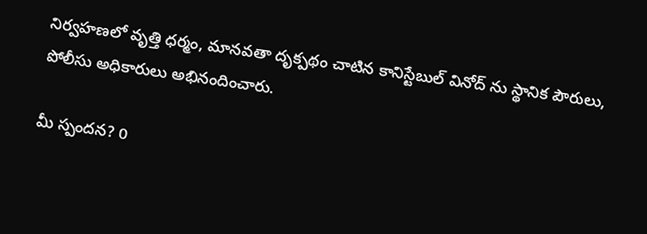నిర్వహణలో వృత్తి ధర్మం, మానవతా దృక్పథం చాటిన కానిస్టేబుల్ వినోద్ ను స్థానిక పౌరులు, పోలీసు అధికారులు అభినందించారు.

మీ స్పందన? 0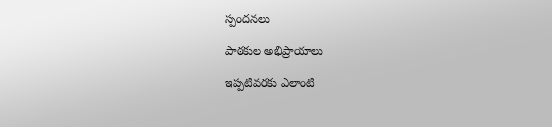స్పందనలు

పాఠకుల అభిప్రాయాలు

ఇప్పటివరకు ఎలాంటి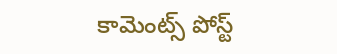కామెంట్స్ పోస్ట్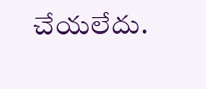చేయలేదు.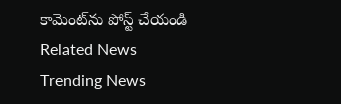కామెంట్‌ను పోస్ట్ చేయండి
Related News
Trending News